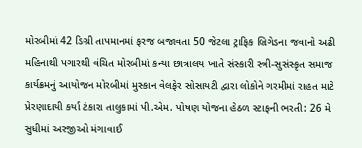મોરબીમાં 42 ડિગ્રી તાપમાનમાં ફરજ બજાવતા 50 જેટલા ટ્રાફિક બ્રિગેડના જવાનો અઢી મહિનાથી પગારથી વંચિત મોરબીમાં કન્યા છાત્રાલય ખાતે સંસ્કારી સ્ત્રી-સુસંસ્કૃત સમાજ કાર્યક્રમનું આયોજન મોરબીમાં મુસ્કાન વેલફેર સોસાયટી દ્વારા લોકોને ગરમીમાં રાહત માટે પ્રેરણાદાયી કર્યા ટંકારા તાલુકામાં પી.એમ. પોષણ યોજના હેઠળ સ્ટાફની ભરતી: 26 મે સુધીમાં અરજીઓ મંગાવાઈ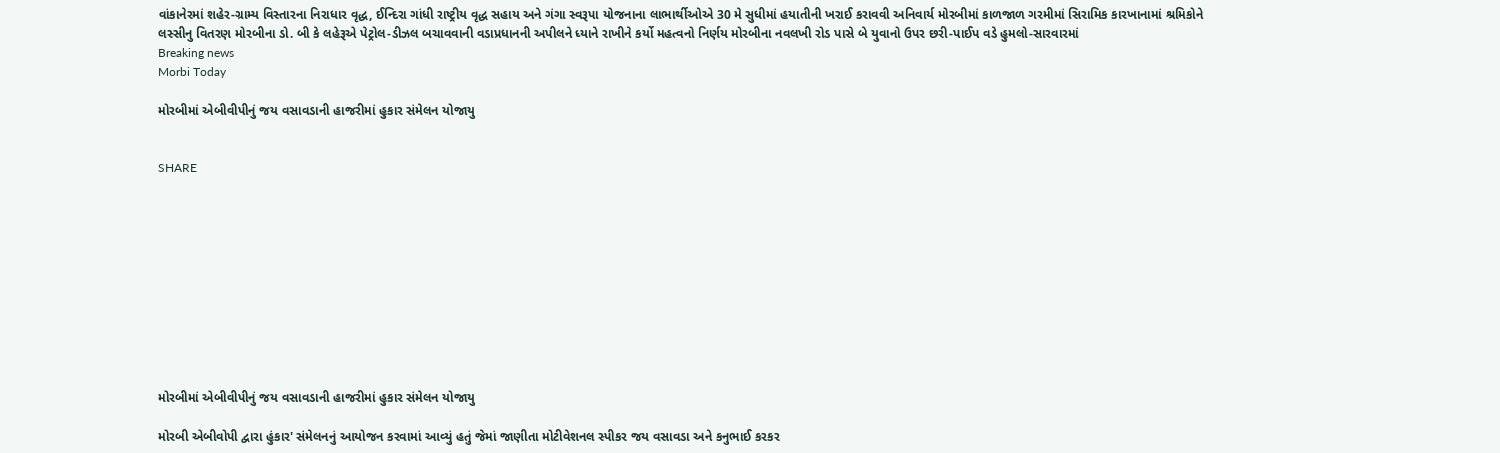વાંકાનેરમાં શહેર-ગ્રામ્ય વિસ્તારના નિરાધાર વૃદ્ધ, ઈન્દિરા ગાંધી રાષ્ટ્રીય વૃદ્ધ સહાય અને ગંગા સ્વરૂપા યોજનાના લાભાર્થીઓએ 30 મે સુધીમાં હયાતીની ખરાઈ કરાવવી અનિવાર્ય મોરબીમાં કાળજાળ ગરમીમાં સિરામિક કારખાનામાં શ્રમિકોને લસ્સીનુ વિતરણ મોરબીના ડો. બી કે લહેરૂએ પેટ્રોલ-ડીઝલ બચાવવાની વડાપ્રધાનની અપીલને ધ્યાને રાખીને કર્યો મહત્વનો નિર્ણય મોરબીના નવલખી રોડ પાસે બે યુવાનો ઉપર છરી-પાઈપ વડે હુમલો-સારવારમાં
Breaking news
Morbi Today

મોરબીમાં એબીવીપીનું જય વસાવડાની હાજરીમાં હુકાર સંમેલન યોજાયુ


SHARE











મોરબીમાં એબીવીપીનું જય વસાવડાની હાજરીમાં હુકાર સંમેલન યોજાયુ

મોરબી એબીવોપી દ્વારા હુંકાર' સંમેલનનું આયોજન કરવામાં આવ્યું હતું જેમાં જાણીતા મોટીવેશનલ સ્પીકર જય વસાવડા અને કનુભાઈ કરકર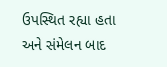ઉપસ્થિત રહ્યા હતા અને સંમેલન બાદ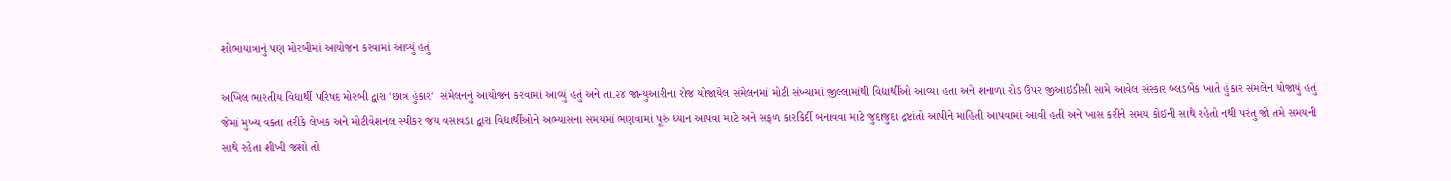શોભાયાત્રાનું પણ મોરબીમાં આયોજન કરવામાં આવ્યું હતું

અખિલ ભારતીય વિદ્યાર્થી પરિષદ મોરબી દ્વારા 'છાત્ર હુંકાર'  સંમેલનનું આયોજન કરવામાં આવ્યું હતું અને તા.૨૪ જાન્યુઆરીના રોજ યોજાયેલ સંમેલનમાં મોટી સંખ્યામાં જીલ્લામાંથી વિદ્યાર્થીઓ આવ્યા હતા અને શનાળા રોડ ઉપર જીઆઇડીસી સામે આવેલ સંસ્કાર બ્લડબેંક ખાતે હુંકાર સંમલેન યોજાયું હતું જેમાં મુખ્ય વક્તા તરીકે લેખક અને મોટીવેશનલ સ્પીકર જય વસાવડા દ્વારા વિદ્યાર્થીઓને અભ્યાસના સમયમાં ભણવામાં પૂરું ધ્યાન આપવા માટે અને સફળ કારકિર્દી બનાવવા માટે જુદાજુદા દ્રષ્ટાંતો આપીને માહિતી આપવામાં આવી હતી અને ખાસ કરીને સમય કોઇની સાથે રહેતો નથી પરંતુ જો તમે સમયની સાથે રહેતા શીખી જશો તો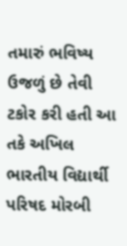તમારું ભવિષ્ય ઉજળું છે તેવી ટકોર કરી હતી આ તકે અખિલ ભારતીય વિદ્યાર્થી પરિષદ મોરબી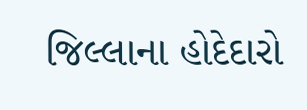જિલ્લાના હોદેદારો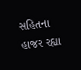સહિતના હાજર રહ્યા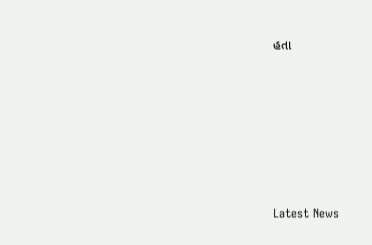હતા






Latest News